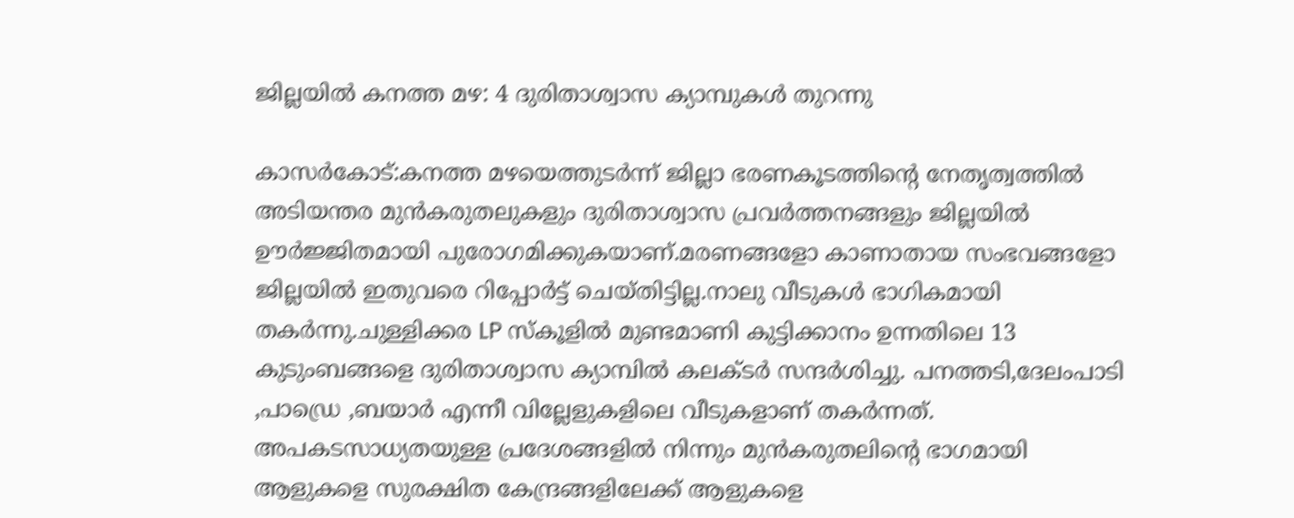ജില്ലയിൽ കനത്ത മഴ: 4 ദുരിതാശ്വാസ ക്യാമ്പുകൾ തുറന്നു

കാസർകോട്:കനത്ത മഴയെത്തുടർന്ന് ജില്ലാ ഭരണകൂടത്തിന്റെ നേതൃത്വത്തിൽ അടിയന്തര മുൻകരുതലുകളും ദുരിതാശ്വാസ പ്രവർത്തനങ്ങളും ജില്ലയിൽ ഊർജ്ജിതമായി പുരോഗമിക്കുകയാണ്.മരണങ്ങളോ കാണാതായ സംഭവങ്ങളോ ജില്ലയിൽ ഇതുവരെ റിപ്പോർട്ട് ചെയ്തിട്ടില്ല.നാലു വീടുകൾ ഭാഗികമായി തകർന്നു.ചുള്ളിക്കര LP സ്കൂളിൽ മുണ്ടമാണി കുട്ടിക്കാനം ഉന്നതിലെ 13 കുടുംബങ്ങളെ ദുരിതാശ്വാസ ക്യാമ്പിൽ കലക്ടർ സന്ദർശിച്ചു. പനത്തടി,ദേലംപാടി ,പാഡ്രെ ,ബയാർ എന്നീ വില്ലേളുകളിലെ വീടുകളാണ് തകർന്നത്. അപകടസാധ്യതയുള്ള പ്രദേശങ്ങളിൽ നിന്നും മുൻകരുതലിന്റെ ഭാഗമായി ആളുകളെ സുരക്ഷിത കേന്ദ്രങ്ങളിലേക്ക് ആളുകളെ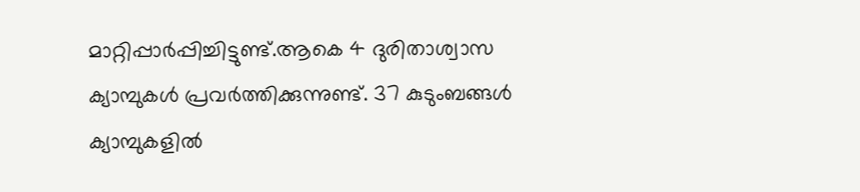മാറ്റിപ്പാർപ്പിച്ചിട്ടുണ്ട്.ആകെ 4 ദുരിതാശ്വാസ ക്യാമ്പുകൾ പ്രവർത്തിക്കുന്നുണ്ട്. 37 കുടുംബങ്ങൾ ക്യാമ്പുകളിൽ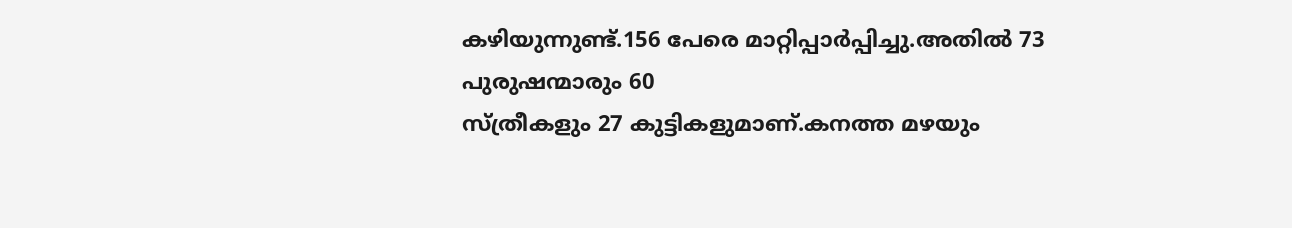കഴിയുന്നുണ്ട്.156 പേരെ മാറ്റിപ്പാർപ്പിച്ചു.അതിൽ 73 പുരുഷന്മാരും 60
സ്ത്രീകളും 27 കുട്ടികളുമാണ്.കനത്ത മഴയും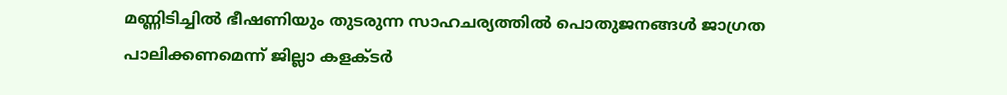മണ്ണിടിച്ചിൽ ഭീഷണിയും തുടരുന്ന സാഹചര്യത്തിൽ പൊതുജനങ്ങൾ ജാഗ്രത പാലിക്കണമെന്ന് ജില്ലാ കളക്ടർ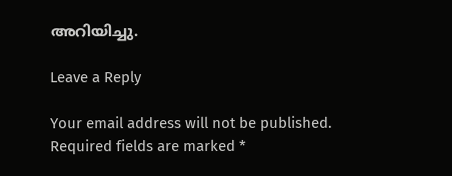അറിയിച്ചു.

Leave a Reply

Your email address will not be published. Required fields are marked *